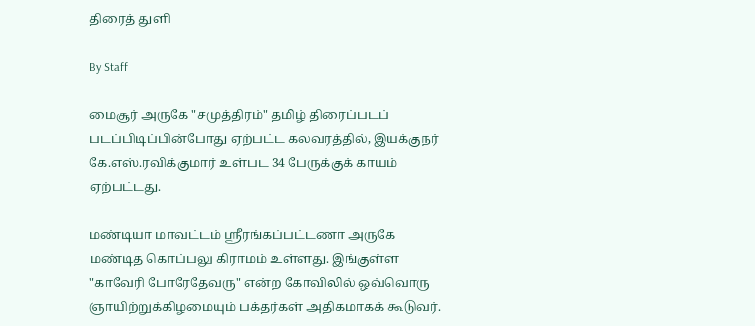திரைத் துளி

By Staff

மைசூர் அருகே "சமுத்திரம்" தமிழ் திரைப்படப் படப்பிடிப்பின்போது ஏற்பட்ட கலவரத்தில், இயக்குநர் கே.எஸ்.ரவிக்குமார் உள்பட 34 பேருக்குக் காயம் ஏற்பட்டது.

மண்டியா மாவட்டம் ஸ்ரீரங்கப்பட்டணா அருகே மண்டித கொப்பலு கிராமம் உள்ளது. இங்குள்ள "காவேரி போரேதேவரு" என்ற கோவிலில் ஒவ்வொரு ஞாயிற்றுக்கிழமையும் பக்தர்கள் அதிகமாகக் கூடுவர்.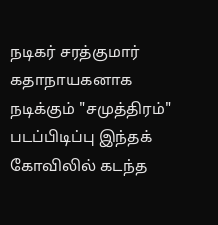நடிகர் சரத்குமார் கதாநாயகனாக நடிக்கும் "சமுத்திரம்" படப்பிடிப்பு இந்தக் கோவிலில் கடந்த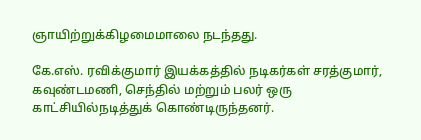ஞாயிற்றுக்கிழமைமாலை நடந்தது.

கே.எஸ். ரவிக்குமார் இயக்கத்தில் நடிகர்கள் சரத்குமார், கவுண்டமணி, செந்தில் மற்றும் பலர் ஒரு காட்சியில்நடித்துக் கொண்டிருந்தனர்.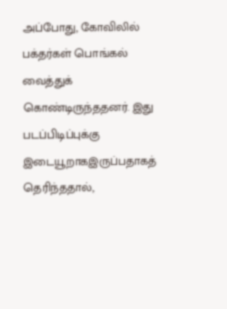அப்போது, கோவிலில் பக்தர்கள் பொங்கல் வைத்துக் கொண்டிருந்ததனர். இது படப்பிடிப்புக்கு இடையூறாகஇருப்பதாகத் தெரிந்ததால்,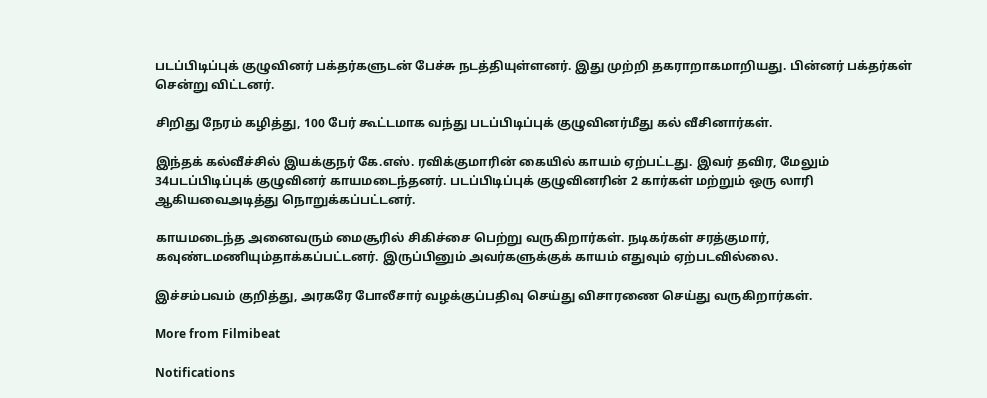படப்பிடிப்புக் குழுவினர் பக்தர்களுடன் பேச்சு நடத்தியுள்ளனர். இது முற்றி தகராறாகமாறியது. பின்னர் பக்தர்கள் சென்று விட்டனர்.

சிறிது நேரம் கழித்து, 100 பேர் கூட்டமாக வந்து படப்பிடிப்புக் குழுவினர்மீது கல் வீசினார்கள்.

இந்தக் கல்வீச்சில் இயக்குநர் கே.எஸ். ரவிக்குமாரின் கையில் காயம் ஏற்பட்டது. இவர் தவிர, மேலும் 34படப்பிடிப்புக் குழுவினர் காயமடைந்தனர். படப்பிடிப்புக் குழுவினரின் 2 கார்கள் மற்றும் ஒரு லாரி ஆகியவைஅடித்து நொறுக்கப்பட்டனர்.

காயமடைந்த அனைவரும் மைசூரில் சிகிச்சை பெற்று வருகிறார்கள். நடிகர்கள் சரத்குமார், கவுண்டமணியும்தாக்கப்பட்டனர். இருப்பினும் அவர்களுக்குக் காயம் எதுவும் ஏற்படவில்லை.

இச்சம்பவம் குறித்து, அரகரே போலீசார் வழக்குப்பதிவு செய்து விசாரணை செய்து வருகிறார்கள்.

More from Filmibeat

Notifications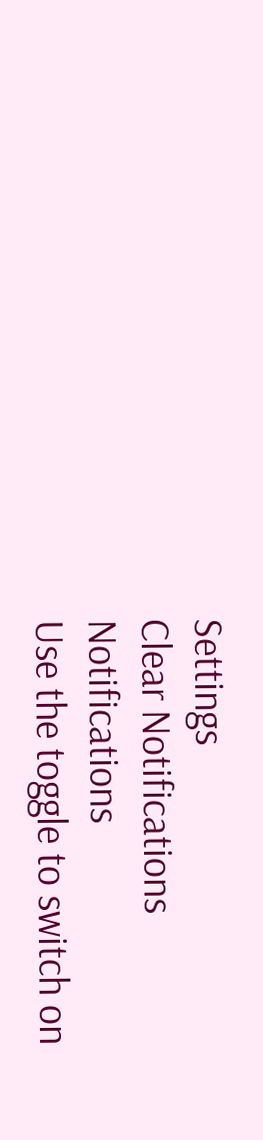Settings
Clear Notifications
Notifications
Use the toggle to switch on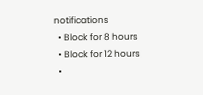notifications
  • Block for 8 hours
  • Block for 12 hours
  •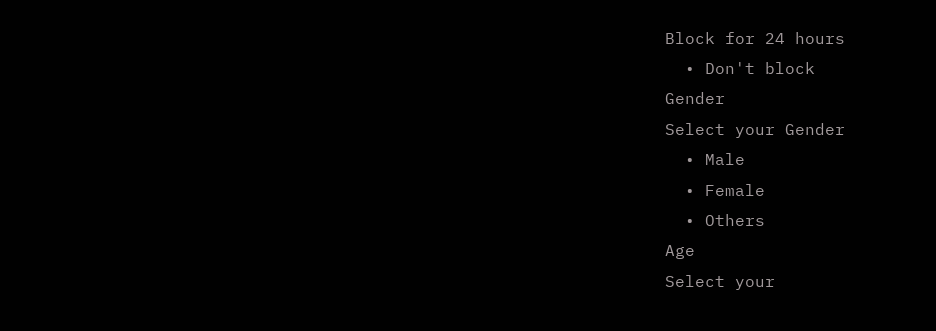Block for 24 hours
  • Don't block
Gender
Select your Gender
  • Male
  • Female
  • Others
Age
Select your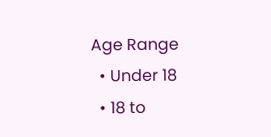Age Range
  • Under 18
  • 18 to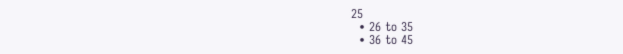25
  • 26 to 35
  • 36 to 45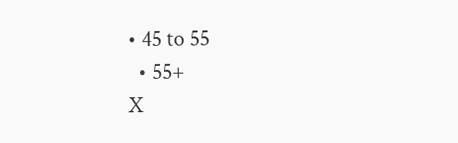• 45 to 55
  • 55+
X